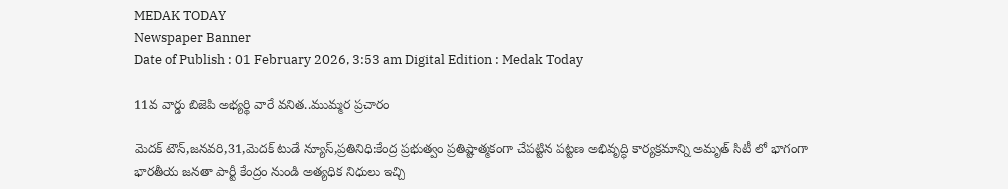MEDAK TODAY
Newspaper Banner
Date of Publish : 01 February 2026, 3:53 am Digital Edition : Medak Today

11వ వార్డు బిజెపి అభ్యర్థి వారే వనిత..ముమ్మర ప్రచారం

మెదక్ టౌన్,జనవరి,31,మెదక్ టుడే న్యూస్,ప్రతినిధి:కేంద్ర ప్రభుత్వం ప్రతిష్టాత్మకంగా చేపట్టిన పట్టణ అభివృద్ధి కార్యక్రమాన్ని అమృత్ సిటీ లో భాగంగా భారతీయ జనతా పార్టీ కేంద్రం నుండి అత్యధిక నిధులు ఇచ్చి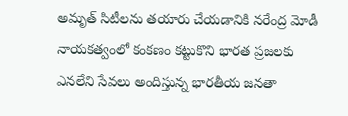అమృత్ సిటీలను తయారు చేయడానికి నరేంద్ర మోడీ నాయకత్వంలో కంకణం కట్టుకొని భారత ప్రజలకు ఎనలేని సేవలు అందిస్తున్న భారతీయ జనతా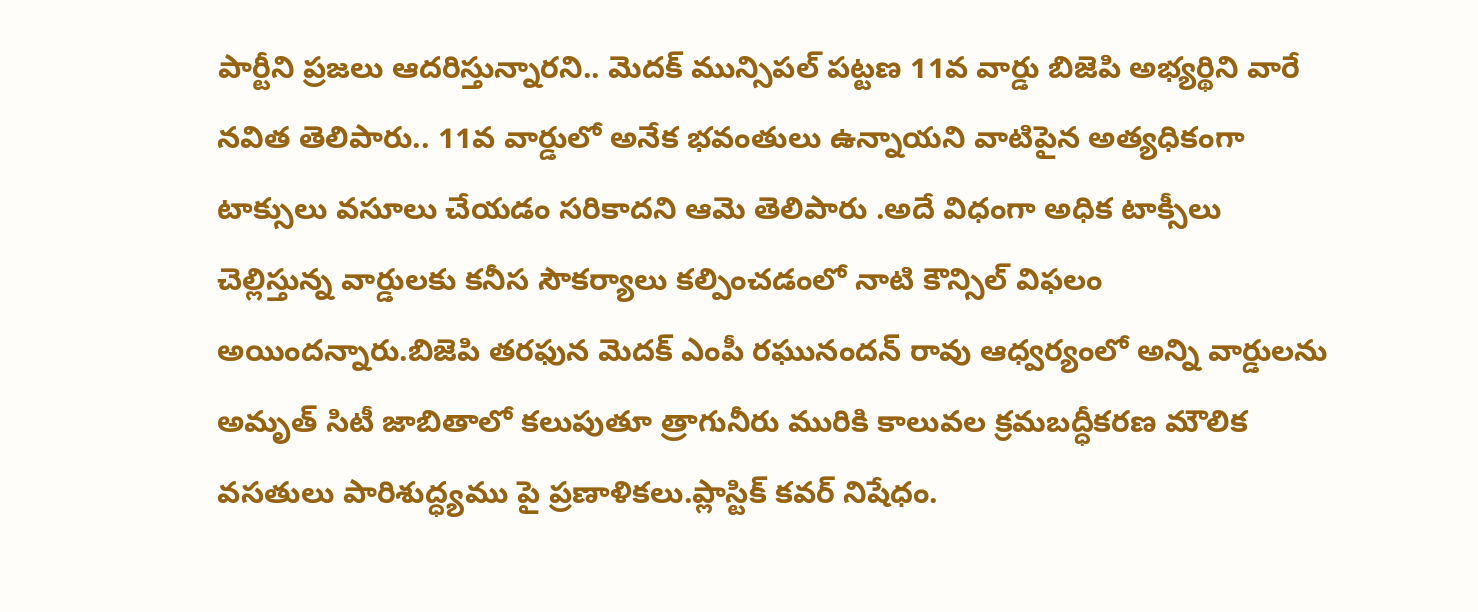పార్టీని ప్రజలు ఆదరిస్తున్నారని.. మెదక్ మున్సిపల్ పట్టణ 11వ వార్డు బిజెపి అభ్యర్థిని వారే నవిత తెలిపారు.. 11వ వార్డులో అనేక భవంతులు ఉన్నాయని వాటిపైన అత్యధికంగా టాక్సులు వసూలు చేయడం సరికాదని ఆమె తెలిపారు .అదే విధంగా అధిక టాక్సీలు చెల్లిస్తున్న వార్డులకు కనీస సౌకర్యాలు కల్పించడంలో నాటి కౌన్సిల్ విఫలం అయిందన్నారు.బిజెపి తరఫున మెదక్ ఎంపీ రఘునందన్ రావు ఆధ్వర్యంలో అన్ని వార్డులను
అమృత్ సిటీ జాబితాలో కలుపుతూ త్రాగునీరు మురికి కాలువల క్రమబద్ధీకరణ మౌలిక వసతులు పారిశుద్ధ్యము పై ప్రణాళికలు.ప్లాస్టిక్ కవర్ నిషేధం.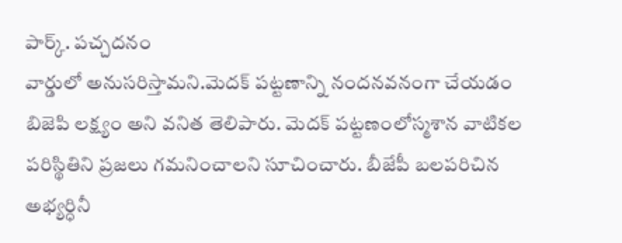పార్క్. పచ్చదనం
వార్డులో అనుసరిస్తామని.మెదక్ పట్టణాన్ని నందనవనంగా చేయడం బిజెపి లక్ష్యం అని వనిత తెలిపారు. మెదక్ పట్టణంలోస్మశాన వాటికల పరిస్థితిని ప్రజలు గమనించాలని సూచించారు. బీజేపీ బలపరిచిన అభ్యర్ధినీ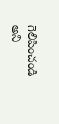గెలిపించండి అని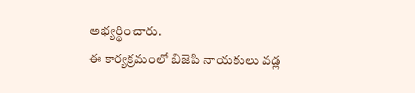అభ్యర్థించారు.
ఈ కార్యక్రమంలో బిజెపి నాయకులు వడ్ల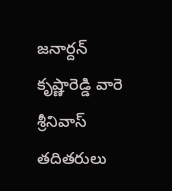జనార్దన్ కృష్ణారెడ్డి వారె శ్రీనివాస్ తదితరులు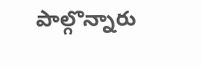పాల్గొన్నారు